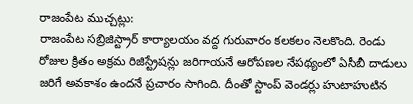రాజంపేట ముచ్చట్లు:
రాజంపేట సబ్రిజిస్ట్రార్ కార్యాలయం వద్ద గురువారం కలకలం నెలకొంది. రెండు రోజుల క్రితం అక్రమ రిజిస్ట్రేషన్లు జరిగాయనే ఆరోపణల నేపథ్యంలో ఏసీబీ దాడులు జరిగే అవకాశం ఉందనే ప్రచారం సాగింది. దీంతో స్టాంప్ వెండర్లు హుటాహుటిన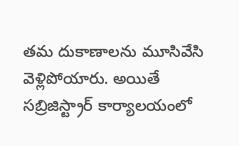తమ దుకాణాలను మూసివేసి వెళ్లిపోయారు. అయితే సబ్రిజిస్ట్రార్ కార్యాలయంలో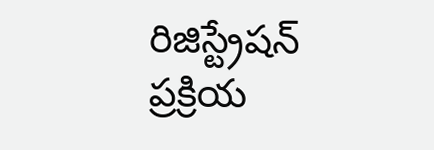రిజిస్ట్రేషన్ ప్రక్రియ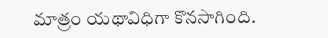మాత్రం యథావిధిగా కొనసాగింది.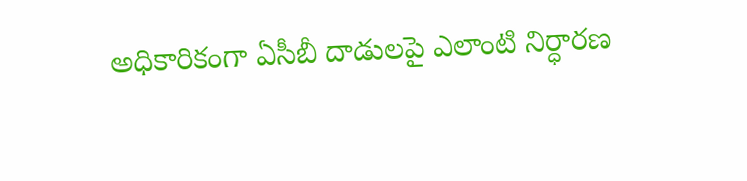అధికారికంగా ఏసీబీ దాడులపై ఎలాంటి నిర్ధారణ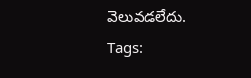వెలువడలేదు.
Tags: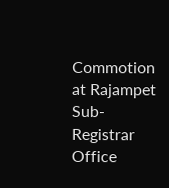Commotion at Rajampet Sub-Registrar Office